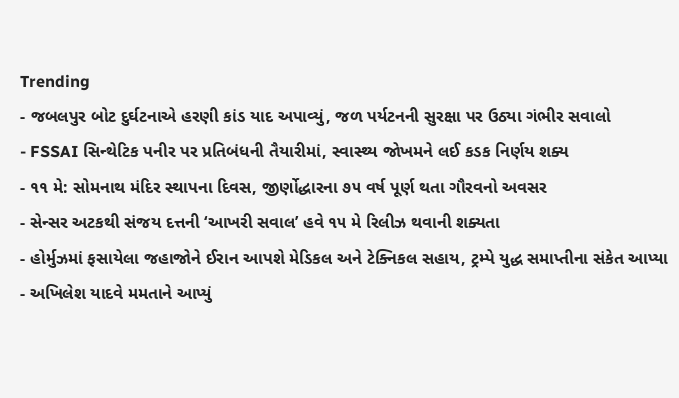Trending
- જબલપુર બોટ દુર્ઘટનાએ હરણી કાંડ યાદ અપાવ્યું, જળ પર્યટનની સુરક્ષા પર ઉઠ્યા ગંભીર સવાલો
- FSSAI સિન્થેટિક પનીર પર પ્રતિબંધની તૈયારીમાં, સ્વાસ્થ્ય જોખમને લઈ કડક નિર્ણય શક્ય
- ૧૧ મે: સોમનાથ મંદિર સ્થાપના દિવસ, જીર્ણોદ્ધારના ૭૫ વર્ષ પૂર્ણ થતા ગૌરવનો અવસર
- સેન્સર અટકથી સંજય દત્તની ‘આખરી સવાલ’ હવે ૧૫ મે રિલીઝ થવાની શક્યતા
- હોર્મુઝમાં ફસાયેલા જહાજોને ઈરાન આપશે મેડિકલ અને ટેક્નિકલ સહાય, ટ્રમ્પે યુદ્ધ સમાપ્તીના સંકેત આપ્યા
- અખિલેશ યાદવે મમતાને આપ્યું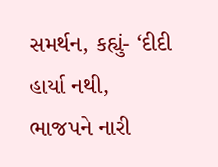સમર્થન, કહ્યું- ‘દીદી હાર્યા નથી, ભાજપને નારી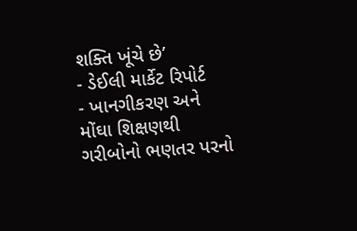શક્તિ ખૂંચે છે’
- ડેઈલી માર્કેટ રિપોર્ટ
- ખાનગીકરણ અને મોંઘા શિક્ષણથી ગરીબોનો ભણતર પરનો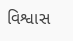વિશ્વાસ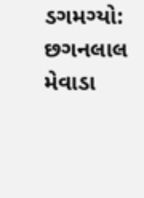ડગમગ્યો: છગનલાલ મેવાડા